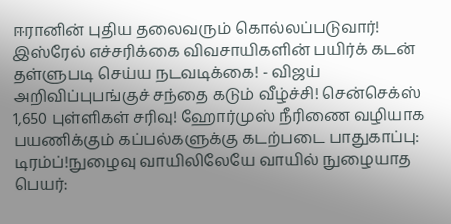ஈரானின் புதிய தலைவரும் கொல்லப்படுவார்! இஸ்ரேல் எச்சரிக்கை விவசாயிகளின் பயிர்க் கடன் தள்ளுபடி செய்ய நடவடிக்கை! - விஜய் அறிவிப்புபங்குச் சந்தை கடும் வீழ்ச்சி! சென்செக்ஸ் 1,650 புள்ளிகள் சரிவு! ஹோர்முஸ் நீரிணை வழியாக பயணிக்கும் கப்பல்களுக்கு கடற்படை பாதுகாப்பு: டிரம்ப்!நுழைவு வாயிலிலேயே வாயில் நுழையாத பெயர்: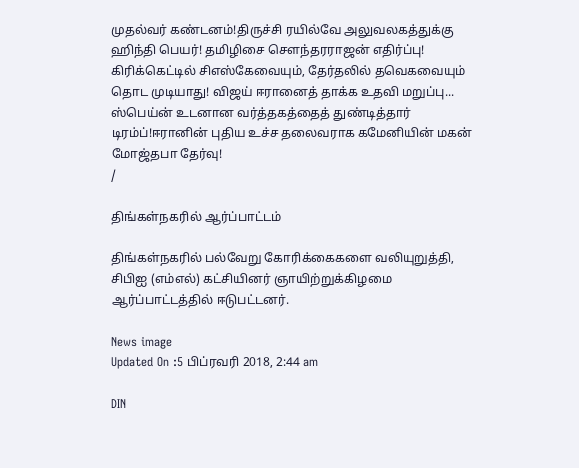முதல்வர் கண்டனம்!திருச்சி ரயில்வே அலுவலகத்துக்கு ஹிந்தி பெயர்! தமிழிசை செளந்தரராஜன் எதிர்ப்பு! கிரிக்கெட்டில் சிஎஸ்கேவையும், தேர்தலில் தவெகவையும் தொட முடியாது! விஜய் ஈரானைத் தாக்க உதவி மறுப்பு... ஸ்பெய்ன் உடனான வர்த்தகத்தைத் துண்டித்தார் டிரம்ப்!ஈரானின் புதிய உச்ச தலைவராக கமேனியின் மகன் மோஜ்தபா தேர்வு!
/

திங்கள்நகரில் ஆர்ப்பாட்டம்

திங்கள்நகரில் பல்வேறு கோரிக்கைகளை வலியுறுத்தி,  சிபிஐ (எம்எல்) கட்சியினர் ஞாயிற்றுக்கிழமை ஆர்ப்பாட்டத்தில் ஈடுபட்டனர்.

News image
Updated On :5 பிப்ரவரி 2018, 2:44 am

DIN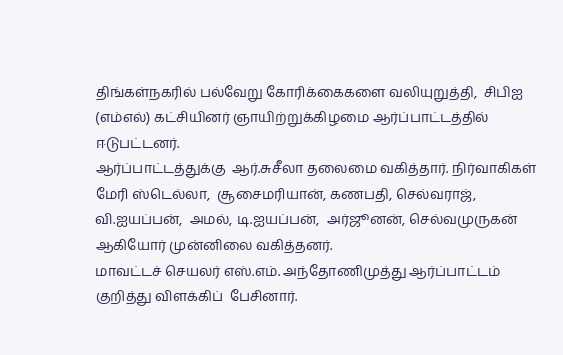திங்கள்நகரில் பல்வேறு கோரிக்கைகளை வலியுறுத்தி,  சிபிஐ (எம்எல்) கட்சியினர் ஞாயிற்றுக்கிழமை ஆர்ப்பாட்டத்தில் ஈடுபட்டனர்.
ஆர்ப்பாட்டத்துக்கு  ஆர்.சுசீலா தலைமை வகித்தார். நிர்வாகிகள் மேரி ஸ்டெல்லா,  சூசைமரியான், கணபதி, செல்வராஜ், வி.ஐயப்பன்,  அமல், டி.ஐயப்பன்,  அர்ஜூனன், செல்வமுருகன் ஆகியோர் முன்னிலை வகித்தனர்.
மாவட்டச் செயலர் எஸ்.எம். அந்தோணிமுத்து ஆர்ப்பாட்டம் குறித்து விளக்கிப்  பேசினார்.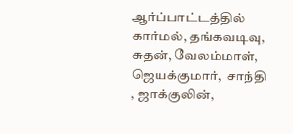ஆர்ப்பாட்டத்தில் கார்மல், தங்கவடிவு,  சுதன், வேலம்மாள், ஜெயக்குமார்,  சாந்தி , ஜாக்குலின்,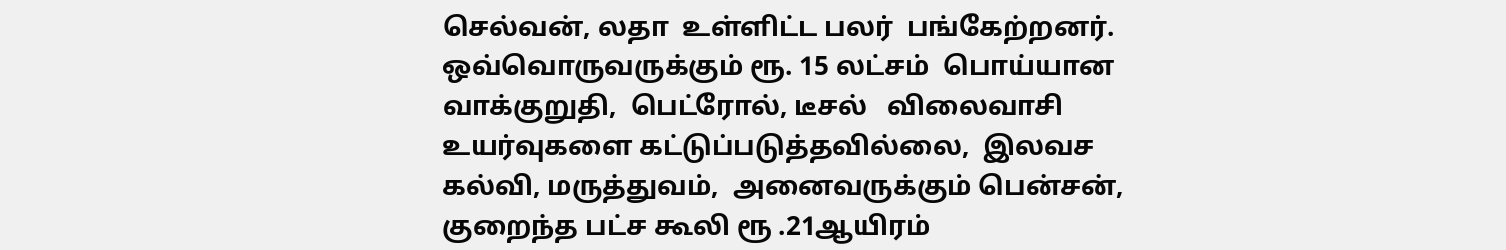செல்வன், லதா  உள்ளிட்ட பலர்  பங்கேற்றனர்.
ஒவ்வொருவருக்கும் ரூ. 15 லட்சம்  பொய்யான வாக்குறுதி,  பெட்ரோல், டீசல்   விலைவாசி உயர்வுகளை கட்டுப்படுத்தவில்லை,  இலவச கல்வி, மருத்துவம்,  அனைவருக்கும் பென்சன்,  குறைந்த பட்ச கூலி ரூ .21ஆயிரம்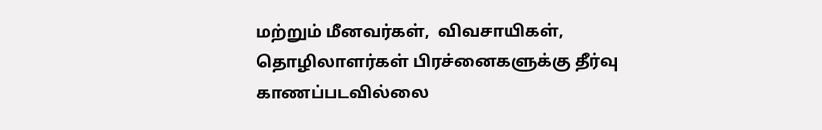மற்றும் மீனவர்கள்,  விவசாயிகள், தொழிலாளர்கள் பிரச்னைகளுக்கு தீர்வு காணப்படவில்லை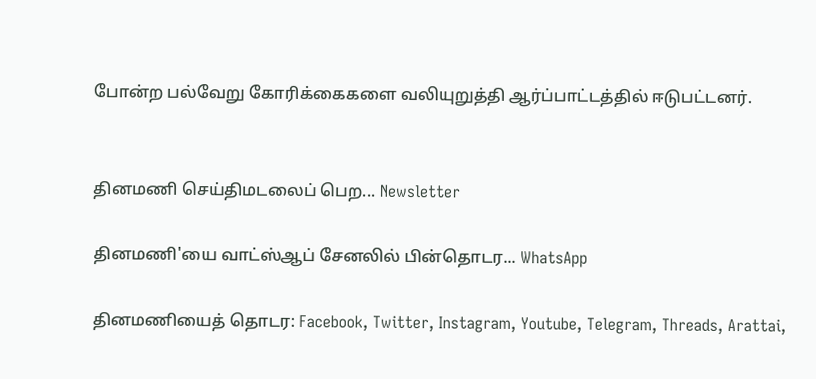போன்ற பல்வேறு கோரிக்கைகளை வலியுறுத்தி ஆர்ப்பாட்டத்தில் ஈடுபட்டனர்.


தினமணி செய்திமடலைப் பெற... Newsletter

தினமணி'யை வாட்ஸ்ஆப் சேனலில் பின்தொடர... WhatsApp

தினமணியைத் தொடர: Facebook, Twitter, Instagram, Youtube, Telegram, Threads, Arattai,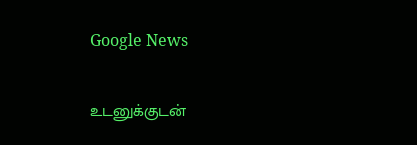Google News

உடனுக்குடன்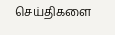செய்திகளை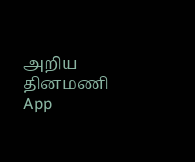அறிய தினமணி App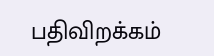பதிவிறக்கம்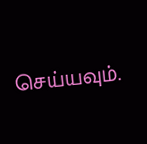செய்யவும்.